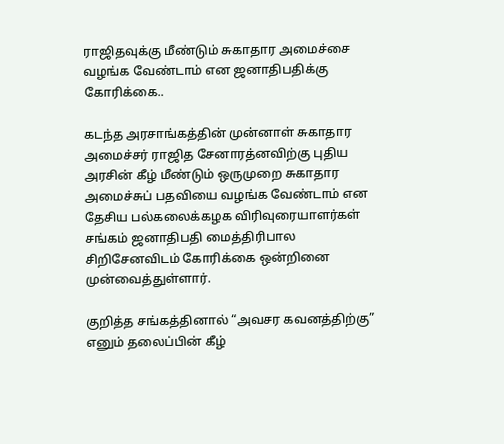ராஜிதவுக்கு மீண்டும் சுகாதார அமைச்சை வழங்க வேண்டாம் என ஜனாதிபதிக்கு கோரிக்கை..

கடந்த அரசாங்கத்தின் முன்னாள் சுகாதார அமைச்சர் ராஜித சேனாரத்னவிற்கு புதிய அரசின் கீழ் மீண்டும் ஒருமுறை சுகாதார அமைச்சுப் பதவியை வழங்க வேண்டாம் என தேசிய பல்கலைக்கழக விரிவுரையாளர்கள் சங்கம் ஜனாதிபதி மைத்திரிபால சிறிசேனவிடம் கோரிக்கை ஒன்றினை முன்வைத்துள்ளார்.

குறித்த சங்கத்தினால் “அவசர கவனத்திற்கு” எனும் தலைப்பின் கீழ்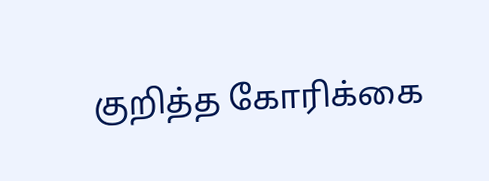குறித்த கோரிக்கை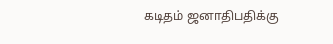கடிதம் ஜனாதிபதிக்கு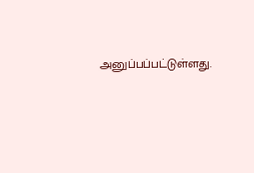அனுப்பப்பட்டுள்ளது.